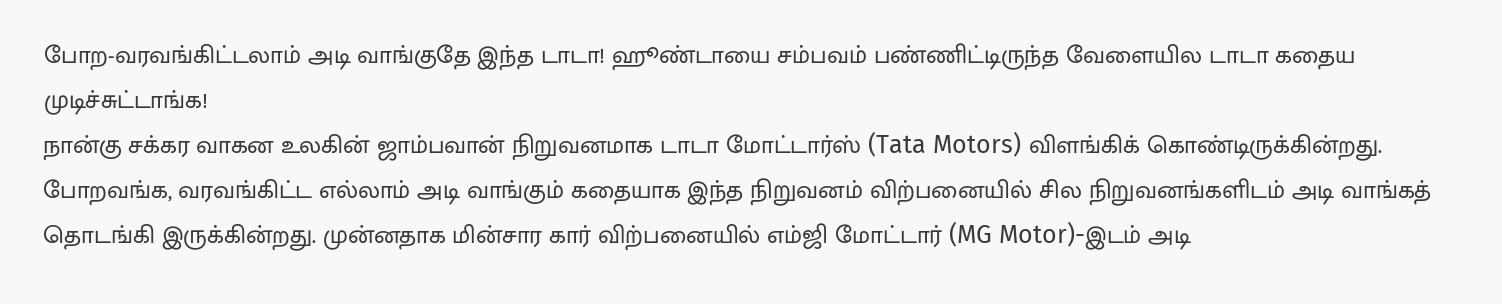போற-வரவங்கிட்டலாம் அடி வாங்குதே இந்த டாடா! ஹூண்டாயை சம்பவம் பண்ணிட்டிருந்த வேளையில டாடா கதைய முடிச்சுட்டாங்க!
நான்கு சக்கர வாகன உலகின் ஜாம்பவான் நிறுவனமாக டாடா மோட்டார்ஸ் (Tata Motors) விளங்கிக் கொண்டிருக்கின்றது. போறவங்க, வரவங்கிட்ட எல்லாம் அடி வாங்கும் கதையாக இந்த நிறுவனம் விற்பனையில் சில நிறுவனங்களிடம் அடி வாங்கத் தொடங்கி இருக்கின்றது. முன்னதாக மின்சார கார் விற்பனையில் எம்ஜி மோட்டார் (MG Motor)-இடம் அடி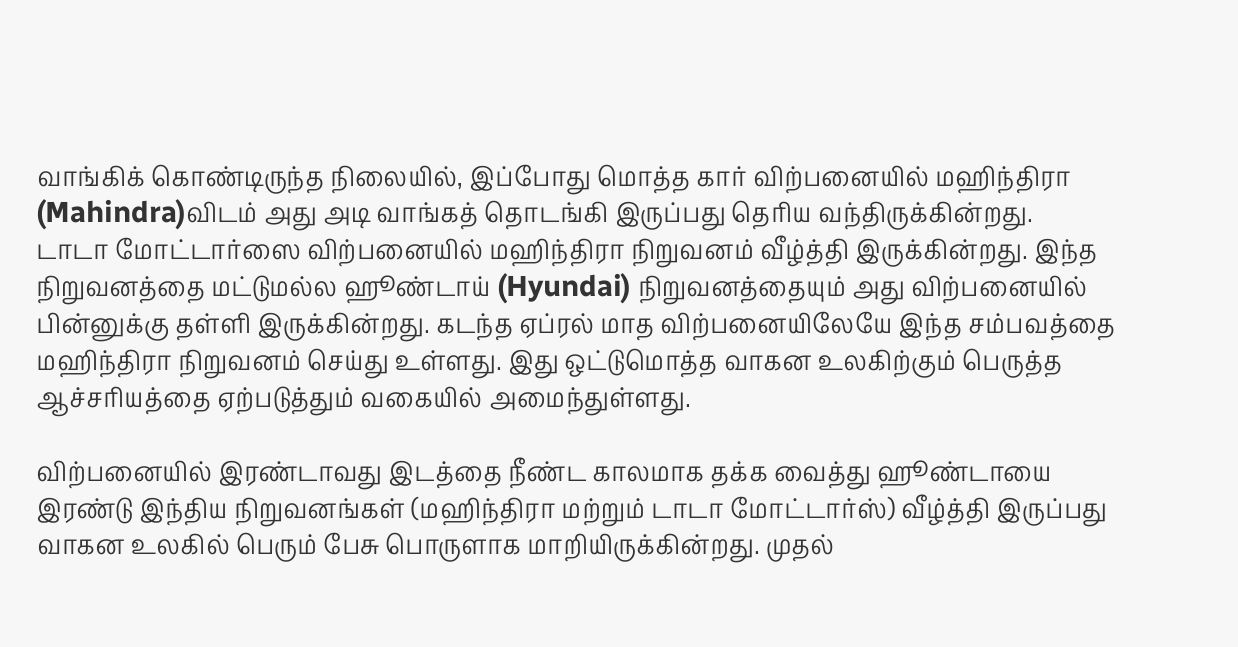வாங்கிக் கொண்டிருந்த நிலையில், இப்போது மொத்த கார் விற்பனையில் மஹிந்திரா (Mahindra)விடம் அது அடி வாங்கத் தொடங்கி இருப்பது தெரிய வந்திருக்கின்றது.
டாடா மோட்டார்ஸை விற்பனையில் மஹிந்திரா நிறுவனம் வீழ்த்தி இருக்கின்றது. இந்த நிறுவனத்தை மட்டுமல்ல ஹூண்டாய் (Hyundai) நிறுவனத்தையும் அது விற்பனையில் பின்னுக்கு தள்ளி இருக்கின்றது. கடந்த ஏப்ரல் மாத விற்பனையிலேயே இந்த சம்பவத்தை மஹிந்திரா நிறுவனம் செய்து உள்ளது. இது ஒட்டுமொத்த வாகன உலகிற்கும் பெருத்த ஆச்சரியத்தை ஏற்படுத்தும் வகையில் அமைந்துள்ளது.

விற்பனையில் இரண்டாவது இடத்தை நீண்ட காலமாக தக்க வைத்து ஹூண்டாயை இரண்டு இந்திய நிறுவனங்கள் (மஹிந்திரா மற்றும் டாடா மோட்டார்ஸ்) வீழ்த்தி இருப்பது வாகன உலகில் பெரும் பேசு பொருளாக மாறியிருக்கின்றது. முதல்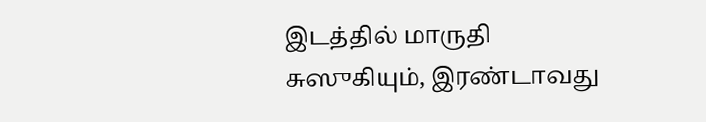இடத்தில் மாருதி சுஸுகியும், இரண்டாவது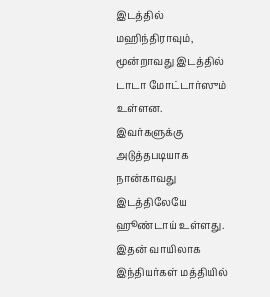இடத்தில் மஹிந்திராவும், மூன்றாவது இடத்தில் டாடா மோட்டார்ஸும் உள்ளன.
இவர்களுக்கு அடுத்தபடியாக நான்காவது இடத்திலேயே ஹூண்டாய் உள்ளது. இதன் வாயிலாக இந்தியர்கள் மத்தியில்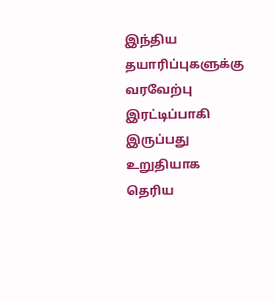இந்திய தயாரிப்புகளுக்கு வரவேற்பு இரட்டிப்பாகி இருப்பது உறுதியாக தெரிய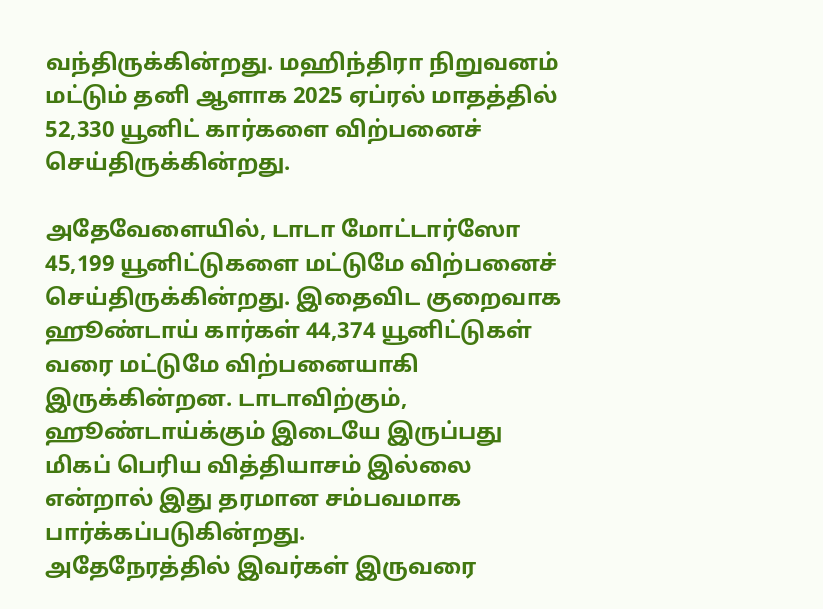வந்திருக்கின்றது. மஹிந்திரா நிறுவனம் மட்டும் தனி ஆளாக 2025 ஏப்ரல் மாதத்தில் 52,330 யூனிட் கார்களை விற்பனைச் செய்திருக்கின்றது.

அதேவேளையில், டாடா மோட்டார்ஸோ 45,199 யூனிட்டுகளை மட்டுமே விற்பனைச் செய்திருக்கின்றது. இதைவிட குறைவாக ஹூண்டாய் கார்கள் 44,374 யூனிட்டுகள் வரை மட்டுமே விற்பனையாகி இருக்கின்றன. டாடாவிற்கும், ஹூண்டாய்க்கும் இடையே இருப்பது மிகப் பெரிய வித்தியாசம் இல்லை என்றால் இது தரமான சம்பவமாக பார்க்கப்படுகின்றது.
அதேநேரத்தில் இவர்கள் இருவரை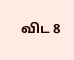விட 8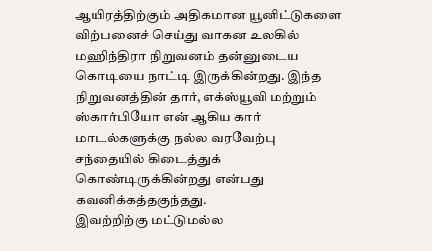ஆயிரத்திற்கும் அதிகமான யூனிட்டுகளை விற்பனைச் செய்து வாகன உலகில் மஹிந்திரா நிறுவனம் தன்னுடைய கொடியை நாட்டி இருக்கின்றது. இந்த நிறுவனத்தின் தார், எக்ஸ்யூவி மற்றும் ஸ்கார்பியோ என் ஆகிய கார் மாடல்களுக்கு நல்ல வரவேற்பு சந்தையில் கிடைத்துக் கொண்டிருக்கின்றது என்பது கவனிக்கத்தகுந்தது.
இவற்றிற்கு மட்டுமல்ல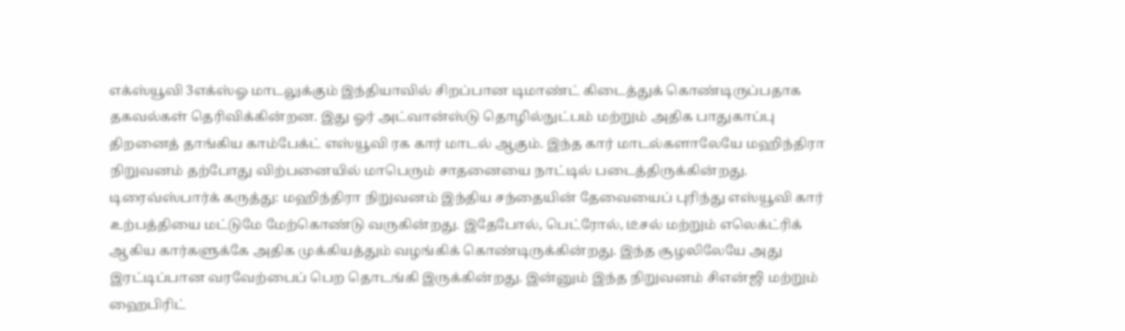எக்ஸ்யூவி 3எக்ஸ்ஓ மாடலுக்கும் இந்தியாவில் சிறப்பான டிமாண்ட் கிடைத்துக் கொண்டிருப்பதாக தகவல்கள் தெரிவிக்கின்றன. இது ஓர் அட்வான்ஸ்டு தொழில்நுட்பம் மற்றும் அதிக பாதுகாப்பு திறனைத் தாங்கிய காம்பேக்ட் எஸ்யூவி ரக கார் மாடல் ஆகும். இந்த கார் மாடல்களாலேயே மஹிந்திரா நிறுவனம் தற்போது விற்பனையில் மாபெரும் சாதனையை நாட்டில் படைத்திருக்கின்றது.
டிரைவ்ஸ்பார்க் கருத்து: மஹிந்திரா நிறுவனம் இந்திய சந்தையின் தேவையைப் புரிந்து எஸ்யூவி கார் உற்பத்தியை மட்டுமே மேற்கொண்டு வருகின்றது. இதேபோல், பெட்ரோல், டீசல் மற்றும் எலெக்ட்ரிக் ஆகிய கார்களுக்கே அதிக முக்கியத்தும் வழங்கிக் கொண்டிருக்கின்றது. இந்த சூழலிலேயே அது இரட்டிப்பான வரவேற்பைப் பெற தொடங்கி இருக்கின்றது. இன்னும் இந்த நிறுவனம் சிஎன்ஜி மற்றும் ஹைபிரிட்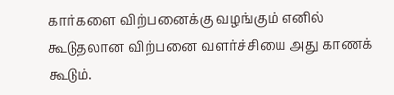கார்களை விற்பனைக்கு வழங்கும் எனில் கூடுதலான விற்பனை வளர்ச்சியை அது காணக் கூடும்.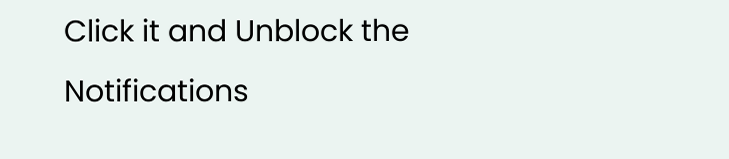Click it and Unblock the Notifications